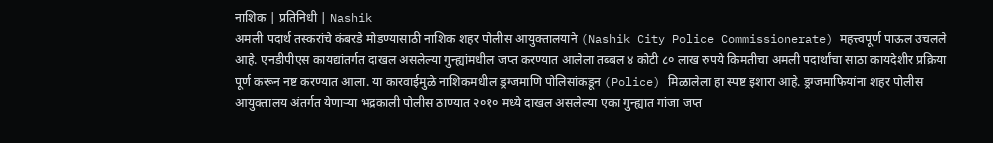नाशिक | प्रतिनिधी | Nashik
अमली पदार्थ तस्करांचे कंबरडे मोडण्यासाठी नाशिक शहर पोलीस आयुक्तालयाने (Nashik City Police Commissionerate) महत्त्वपूर्ण पाऊल उचलले आहे. एनडीपीएस कायद्यांतर्गत दाखल असलेल्या गुन्ह्यांमधील जप्त करण्यात आलेला तब्बल ४ कोटी ८० लाख रुपये किमतीचा अमली पदार्थांचा साठा कायदेशीर प्रक्रिया पूर्ण करून नष्ट करण्यात आला. या कारवाईमुळे नाशिकमधील ड्रग्जमाणि पोलिसांकडून (Police) मिळालेला हा स्पष्ट इशारा आहे. ड्रग्जमाफियांना शहर पोलीस आयुक्तालय अंतर्गत येणाऱ्या भद्रकाली पोलीस ठाण्यात २०१० मध्ये दाखल असलेल्या एका गुन्ह्यात गांजा जप्त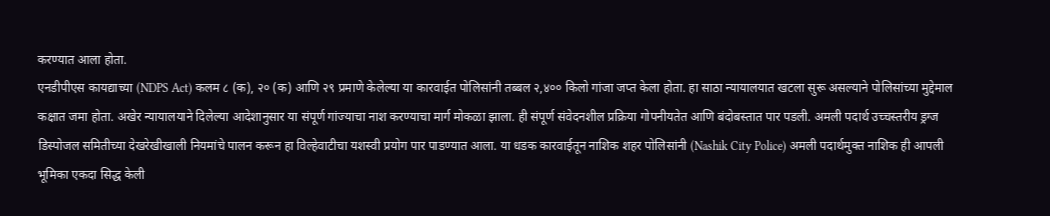करण्यात आला होता.
एनडीपीएस कायद्याच्या (NDPS Act) कलम ८ (क), २० (क) आणि २९ प्रमाणे केलेल्या या कारवाईत पोलिसांनी तब्बल २,४०० किलो गांजा जप्त केला होता. हा साठा न्यायालयात खटला सुरू असल्याने पोलिसांच्या मुद्देमाल कक्षात जमा होता. अखेर न्यायालयाने दिलेल्या आदेशानुसार या संपूर्ण गांज्याचा नाश करण्याचा मार्ग मोकळा झाला. ही संपूर्ण संवेदनशील प्रक्रिया गोपनीयतेत आणि बंदोबस्तात पार पडली. अमली पदार्थ उच्चस्तरीय ड्रग्ज डिस्पोजल समितीच्या देखरेखीखाली नियमांचे पालन करून हा विल्हेवाटीचा यशस्वी प्रयोग पार पाडण्यात आला. या धडक कारवाईतून नाशिक शहर पोलिसांनी (Nashik City Police) अमली पदार्थमुक्त नाशिक ही आपली भूमिका एकदा सिद्ध केली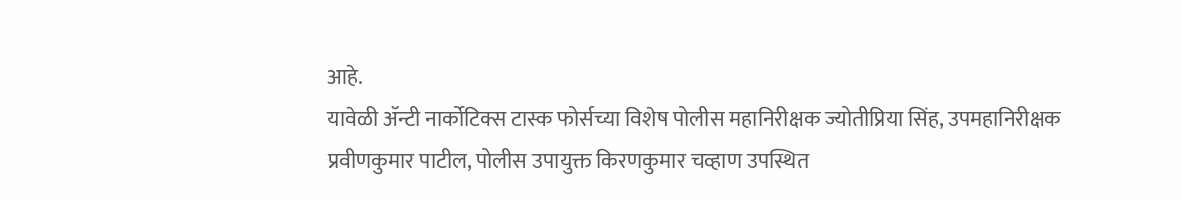आहे.
यावेळी ॲन्टी नार्कोटिक्स टास्क फोर्सच्या विशेष पोलीस महानिरीक्षक ज्योतीप्रिया सिंह, उपमहानिरीक्षक प्रवीणकुमार पाटील, पोलीस उपायुक्त किरणकुमार चव्हाण उपस्थित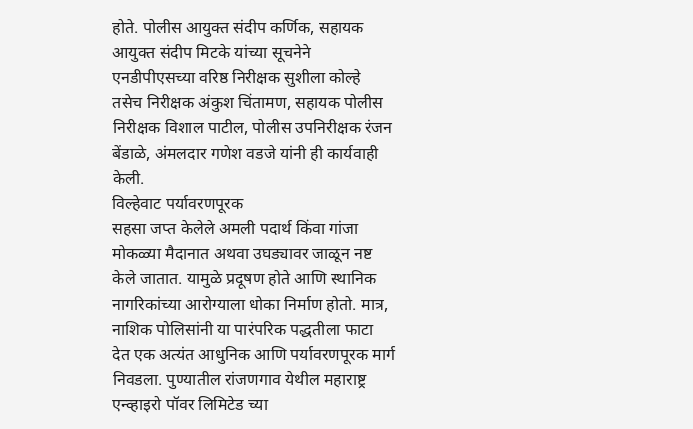होते. पोलीस आयुक्त संदीप कर्णिक, सहायक आयुक्त संदीप मिटके यांच्या सूचनेने एनडीपीएसच्या वरिष्ठ निरीक्षक सुशीला कोल्हे तसेच निरीक्षक अंकुश चिंतामण, सहायक पोलीस निरीक्षक विशाल पाटील, पोलीस उपनिरीक्षक रंजन बेंडाळे, अंमलदार गणेश वडजे यांनी ही कार्यवाही केली.
विल्हेवाट पर्यावरणपूरक
सहसा जप्त केलेले अमली पदार्थ किंवा गांजा मोकळ्या मैदानात अथवा उघड्यावर जाळून नष्ट केले जातात. यामुळे प्रदूषण होते आणि स्थानिक नागरिकांच्या आरोग्याला धोका निर्माण होतो. मात्र, नाशिक पोलिसांनी या पारंपरिक पद्धतीला फाटा देत एक अत्यंत आधुनिक आणि पर्यावरणपूरक मार्ग निवडला. पुण्यातील रांजणगाव येथील महाराष्ट्र एन्व्हाइरो पॉवर लिमिटेड च्या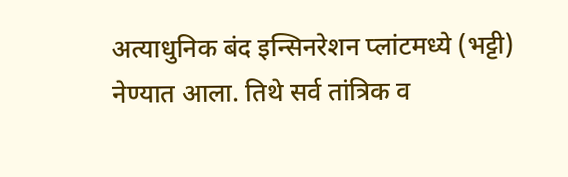अत्याधुनिक बंद इन्सिनरेशन प्लांटमध्ये (भट्टी) नेण्यात आला. तिथे सर्व तांत्रिक व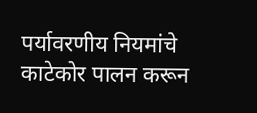पर्यावरणीय नियमांचे काटेकोर पालन करून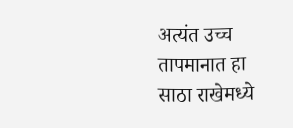अत्यंत उच्च तापमानात हा साठा राखेमध्ये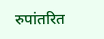रुपांतरित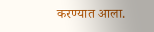करण्यात आला.